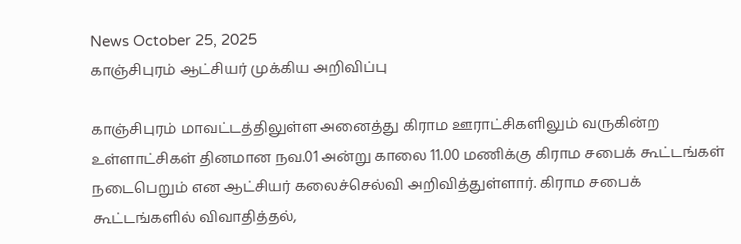News October 25, 2025
காஞ்சிபுரம் ஆட்சியர் முக்கிய அறிவிப்பு

காஞ்சிபுரம் மாவட்டத்திலுள்ள அனைத்து கிராம ஊராட்சிகளிலும் வருகின்ற உள்ளாட்சிகள் தினமான நவ.01 அன்று காலை 11.00 மணிக்கு கிராம சபைக் கூட்டங்கள் நடைபெறும் என ஆட்சியர் கலைச்செல்வி அறிவித்துள்ளார். கிராம சபைக் கூட்டங்களில் விவாதித்தல்,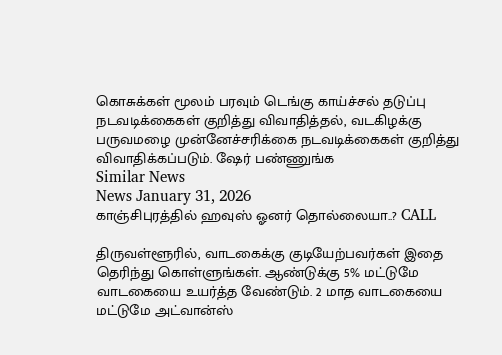கொசுக்கள் மூலம் பரவும் டெங்கு காய்ச்சல் தடுப்பு நடவடிக்கைகள் குறித்து விவாதித்தல், வடகிழக்கு பருவமழை முன்னேச்சரிக்கை நடவடிக்கைகள் குறித்து விவாதிக்கப்படும். ஷேர் பண்ணுங்க
Similar News
News January 31, 2026
காஞ்சிபுரத்தில் ஹவுஸ் ஓனர் தொல்லையா..? CALL

திருவள்ளூரில், வாடகைக்கு குடியேற்பவர்கள் இதை தெரிந்து கொள்ளுங்கள். ஆண்டுக்கு 5% மட்டுமே வாடகையை உயர்த்த வேண்டும். 2 மாத வாடகையை மட்டுமே அட்வான்ஸ்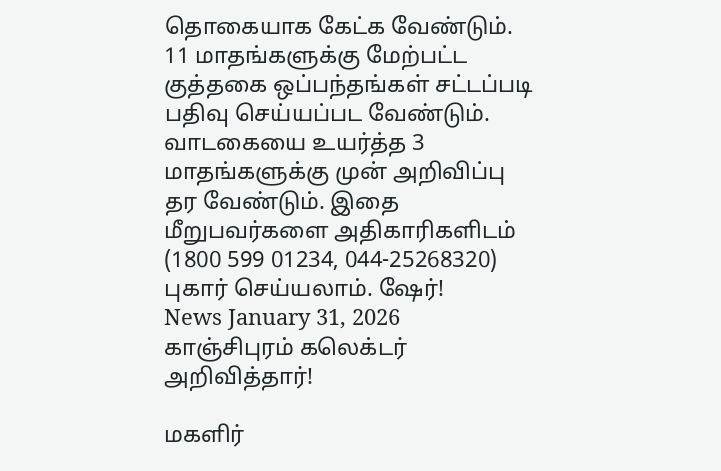தொகையாக கேட்க வேண்டும். 11 மாதங்களுக்கு மேற்பட்ட குத்தகை ஒப்பந்தங்கள் சட்டப்படி பதிவு செய்யப்பட வேண்டும். வாடகையை உயர்த்த 3 மாதங்களுக்கு முன் அறிவிப்பு தர வேண்டும். இதை மீறுபவர்களை அதிகாரிகளிடம் (1800 599 01234, 044-25268320) புகார் செய்யலாம். ஷேர்!
News January 31, 2026
காஞ்சிபுரம் கலெக்டர் அறிவித்தார்!

மகளிர்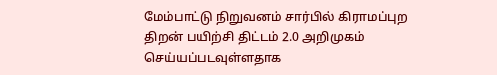மேம்பாட்டு நிறுவனம் சார்பில் கிராமப்புற திறன் பயிற்சி திட்டம் 2.0 அறிமுகம் செய்யப்படவுள்ளதாக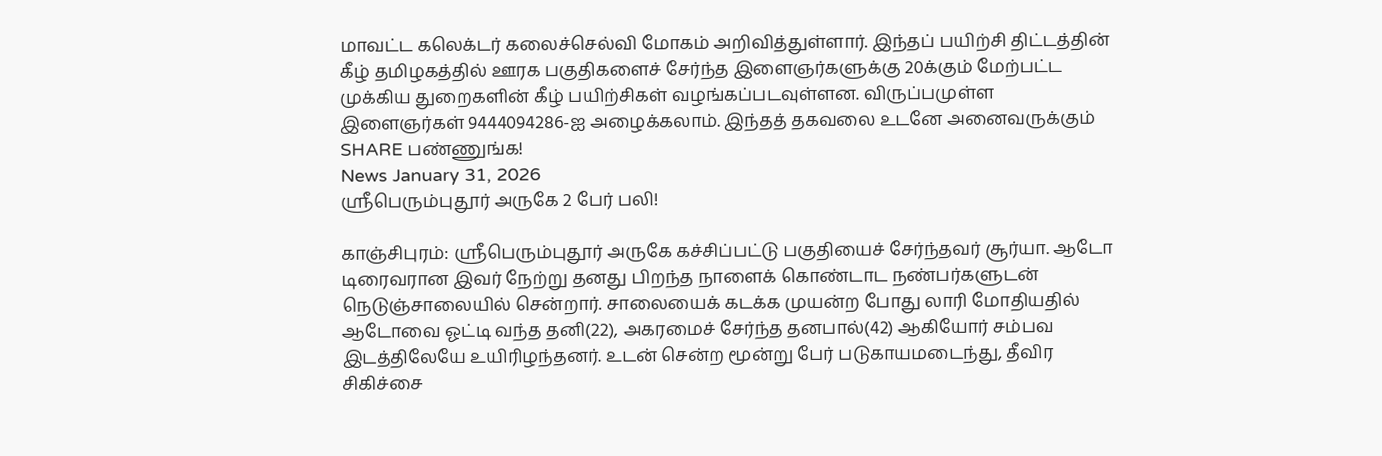மாவட்ட கலெக்டர் கலைச்செல்வி மோகம் அறிவித்துள்ளார். இந்தப் பயிற்சி திட்டத்தின் கீழ் தமிழகத்தில் ஊரக பகுதிகளைச் சேர்ந்த இளைஞர்களுக்கு 20க்கும் மேற்பட்ட முக்கிய துறைகளின் கீழ் பயிற்சிகள் வழங்கப்படவுள்ளன. விருப்பமுள்ள இளைஞர்கள் 9444094286-ஐ அழைக்கலாம். இந்தத் தகவலை உடனே அனைவருக்கும் SHARE பண்ணுங்க!
News January 31, 2026
ஸ்ரீபெரும்புதூர் அருகே 2 பேர் பலி!

காஞ்சிபுரம்: ஸ்ரீபெரும்புதூர் அருகே கச்சிப்பட்டு பகுதியைச் சேர்ந்தவர் சூர்யா. ஆடோ டிரைவரான இவர் நேற்று தனது பிறந்த நாளைக் கொண்டாட நண்பர்களுடன் நெடுஞ்சாலையில் சென்றார். சாலையைக் கடக்க முயன்ற போது லாரி மோதியதில் ஆடோவை ஓட்டி வந்த தனி(22), அகரமைச் சேர்ந்த தனபால்(42) ஆகியோர் சம்பவ இடத்திலேயே உயிரிழந்தனர். உடன் சென்ற மூன்று பேர் படுகாயமடைந்து, தீவிர சிகிச்சை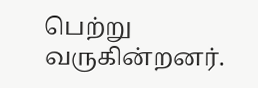பெற்று வருகின்றனர்.